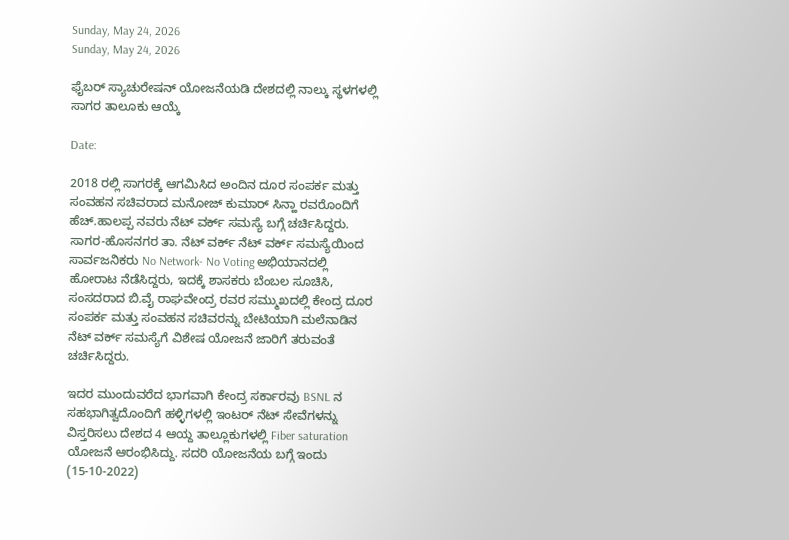Sunday, May 24, 2026
Sunday, May 24, 2026

ಫೈಬರ್ ಸ್ಯಾಚುರೇಷನ್ ಯೋಜನೆಯಡಿ ದೇಶದಲ್ಲಿ ನಾಲ್ಕು ಸ್ಥಳಗಳಲ್ಲಿ ಸಾಗರ ತಾಲೂಕು ಆಯ್ಕೆ

Date:

2018 ರಲ್ಲಿ ಸಾಗರಕ್ಕೆ ಆಗಮಿಸಿದ ಅಂದಿನ ದೂರ ಸಂಪರ್ಕ ಮತ್ತು ಸಂವಹನ ಸಚಿವರಾದ ಮನೋಜ್ ಕುಮಾರ್ ಸಿನ್ಹಾ ರವರೊಂದಿಗೆ ಹೆಚ್.ಹಾಲಪ್ಪ ನವರು ನೆಟ್ ವರ್ಕ್ ಸಮಸ್ಯೆ ಬಗ್ಗೆ ಚರ್ಚಿಸಿದ್ದರು. ಸಾಗರ-ಹೊಸನಗರ ತಾ. ನೆಟ್ ವರ್ಕ್ ನೆಟ್ ವರ್ಕ್ ಸಮಸ್ಯೆಯಿಂದ ಸಾರ್ವಜನಿಕರು No Network- No Voting ಅಭಿಯಾನದಲ್ಲಿ ಹೋರಾಟ ನೆಡೆಸಿದ್ದರು, ಇದಕ್ಕೆ ಶಾಸಕರು ಬೆಂಬಲ ಸೂಚಿಸಿ, ಸಂಸದರಾದ ಬಿ.ವೈ ರಾಘವೇಂದ್ರ ರವರ ಸಮ್ಮುಖದಲ್ಲಿ ಕೇಂದ್ರ ದೂರ ಸಂಪರ್ಕ ಮತ್ತು ಸಂವಹನ ಸಚಿವರನ್ನು ಬೇಟಿಯಾಗಿ ಮಲೆನಾಡಿನ ನೆಟ್ ವರ್ಕ್ ಸಮಸ್ಯೆಗೆ ವಿಶೇಷ ಯೋಜನೆ ಜಾರಿಗೆ ತರುವಂತೆ ಚರ್ಚಿಸಿದ್ದರು.

ಇದರ ಮುಂದುವರೆದ ಭಾಗವಾಗಿ ಕೇಂದ್ರ ಸರ್ಕಾರವು BSNL ನ ಸಹಭಾಗಿತ್ವದೊಂದಿಗೆ ಹಳ್ಳಿಗಳಲ್ಲಿ ಇಂಟರ್ ನೆಟ್ ಸೇವೆಗಳನ್ನು ವಿಸ್ತರಿಸಲು ದೇಶದ 4 ಆಯ್ದ ತಾಲ್ಲೂಕುಗಳಲ್ಲಿ Fiber saturation ಯೋಜನೆ ಆರಂಭಿಸಿದ್ದು. ಸದರಿ ಯೋಜನೆಯ ಬಗ್ಗೆ ಇಂದು (15-10-2022)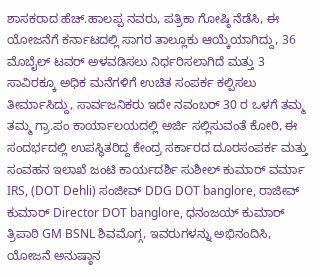ಶಾಸಕರಾದ ಹೆಚ್.ಹಾಲಪ್ಪ ನವರು, ಪತ್ರಿಕಾ ಗೋಷ್ಠಿ ನೆಡೆಸಿ, ಈ ಯೋಜನೆಗೆ ಕರ್ನಾಟದಲ್ಲಿ ಸಾಗರ ತಾಲ್ಲೂಕು ಆಯ್ಕೆಯಾಗಿದ್ದು, 36 ಮೊಬೈಲ್ ಟವರ್ ಅಳವಡಿಸಲು ನಿರ್ಧರಿಸಲಾಗಿದೆ ಮತ್ತು 3 ಸಾವಿರಕ್ಕೂ ಅಧಿಕ ಮನೆಗಳಿಗೆ ಉಚಿತ ಸಂಪರ್ಕ ಕಲ್ಪಿಸಲು ತೀರ್ಮಾಸಿದ್ದು, ಸಾರ್ವಜನಿಕರು ಇದೇ ನವಂಬರ್ 30 ರ ಒಳಗೆ ತಮ್ಮ ತಮ್ಮ ಗ್ರಾ.ಪಂ ಕಾರ್ಯಾಲಯದಲ್ಲಿ ಅರ್ಜಿ ಸಲ್ಲಿಸುವಂತೆ ಕೋರಿ, ಈ ಸಂದರ್ಭದಲ್ಲಿ ಉಪಸ್ಥಿತರಿದ್ದ ಕೇಂದ್ರ ಸರ್ಕಾರದ ದೂರಸಂಪರ್ಕ ಮತ್ತು ಸಂವಹನ ಇಲಾಖೆ ಜಂಟಿ ಕಾರ್ಯದರ್ಶಿ ಸುಶೀಲ್ ಕುಮಾರ್ ವರ್ಮಾ IRS, (DOT Dehli) ಸಂಜೀವ್ DDG DOT banglore, ರಾಜೀವ್ ಕುಮಾರ್ Director DOT banglore, ಧನಂಜಯ್ ಕುಮಾರ್ ತ್ರಿಪಾಠಿ GM BSNL ಶಿವಮೊಗ್ಗ, ಇವರುಗಳನ್ನು ಅಭಿನಂದಿಸಿ, ಯೋಜನೆ ಅನುಷ್ಠಾನ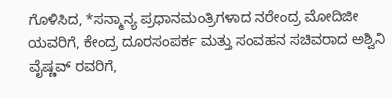ಗೊಳಿಸಿದ, *ಸನ್ಮಾನ್ಯ ಪ್ರಧಾನಮಂತ್ರಿಗಳಾದ ನರೇಂದ್ರ ಮೋದಿಜೀ ಯವರಿಗೆ, ಕೇಂದ್ರ ದೂರಸಂಪರ್ಕ ಮತ್ತು ಸಂವಹನ ಸಚಿವರಾದ ಅಶ್ವಿನಿ ವೈಷ್ಣವ್ ರವರಿಗೆ,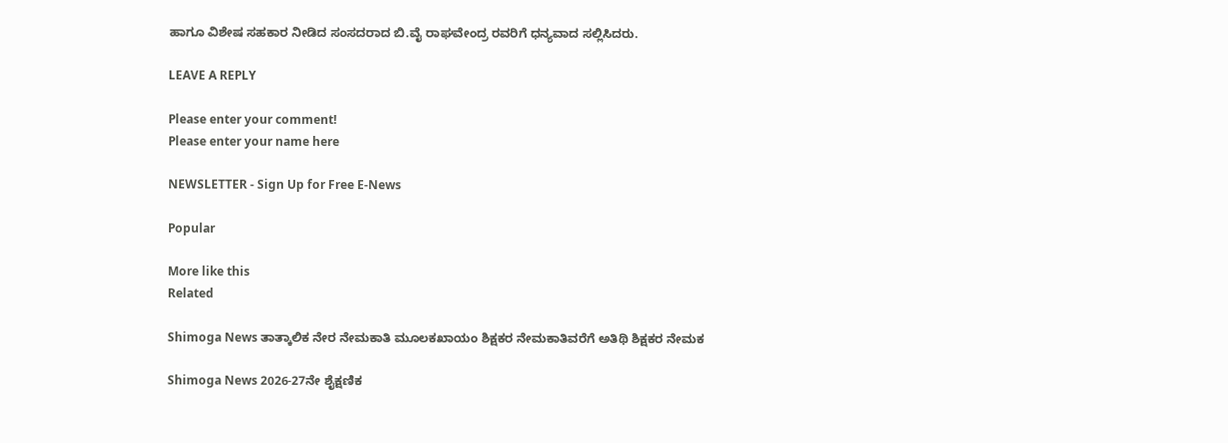ಹಾಗೂ ವಿಶೇಷ ಸಹಕಾರ ನೀಡಿದ ಸಂಸದರಾದ ಬಿ.ವೈ ರಾಘವೇಂದ್ರ ರವರಿಗೆ ಧನ್ಯವಾದ ಸಲ್ಲಿಸಿದರು.

LEAVE A REPLY

Please enter your comment!
Please enter your name here

NEWSLETTER - Sign Up for Free E-News

Popular

More like this
Related

Shimoga News ತಾತ್ಕಾಲಿಕ ನೇರ ನೇಮಕಾತಿ ಮೂಲಕಖಾಯಂ ಶಿಕ್ಷಕರ ನೇಮಕಾತಿವರೆಗೆ ಅತಿಥಿ ಶಿಕ್ಷಕರ ನೇಮಕ

Shimoga News 2026-27ನೇ ಶೈಕ್ಷಣಿಕ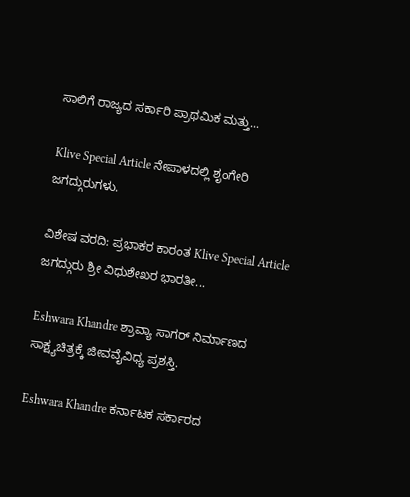ಸಾಲಿಗೆ ರಾಜ್ಯದ ಸರ್ಕಾರಿ ಪ್ರಾಥಮಿಕ ಮತ್ತು...

Klive Special Article ನೇಪಾಳದಲ್ಲಿ ಶೃಂಗೇರಿ ಜಗದ್ಗುರುಗಳು.

ವಿಶೇಷ ವರದಿ: ಪ್ರಭಾಕರ ಕಾರಂತ Klive Special Article ಜಗದ್ಗುರು ಶ್ರೀ ವಿಧುಶೇಖರ ಭಾರತೀ...

Eshwara Khandre ಶ್ರಾವ್ಯಾ ಸಾಗರ್ ನಿರ್ಮಾಣದ ಸಾಕ್ಷ್ಯಚಿತ್ರಕ್ಕೆ ಜೀವವೈವಿಧ್ಯ ಪ್ರಶಸ್ತಿ.

Eshwara Khandre ಕರ್ನಾಟಕ ಸರ್ಕಾರದ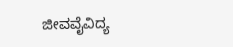ಜೀವವೈವಿದ್ಯ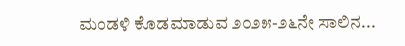ಮಂಡಳಿ ಕೊಡಮಾಡುವ ೨೦೨೫-೨೬ನೇ ಸಾಲಿನ...